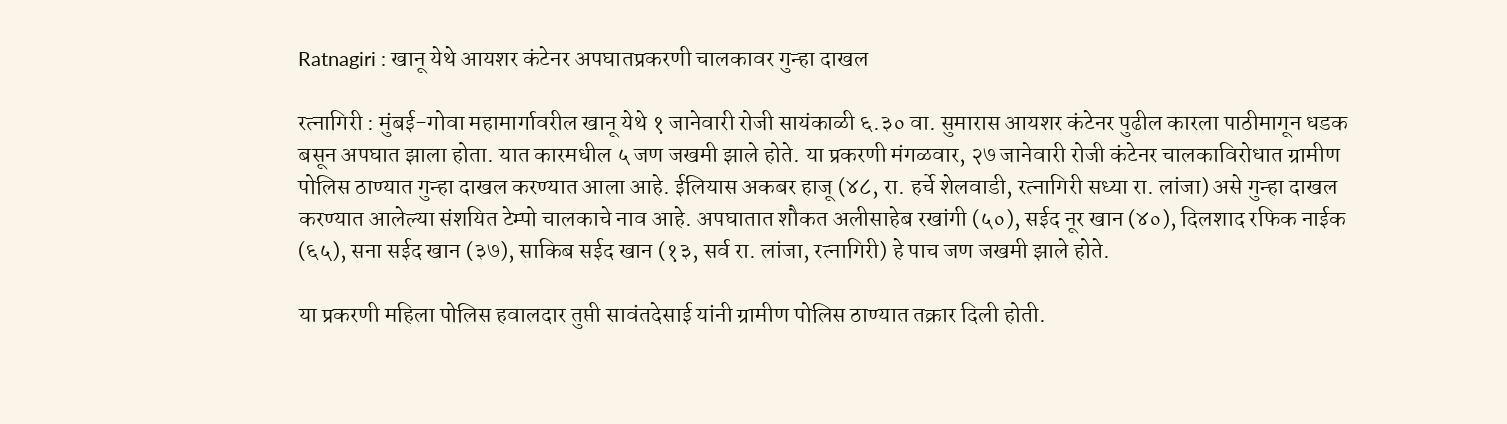Ratnagiri : खानू येथे आयशर कंटेनर अपघातप्रकरणी चालकावर गुन्हा दाखल

रत्नागिरी : मुंबई-गोवा महामार्गावरील खानू येथे १ जानेवारी रोजी सायंकाळी ६.३० वा. सुमारास आयशर कंटेनर पुढील कारला पाठीमागून धडक बसून अपघात झाला होता. यात कारमधील ५ जण जखमी झाले होते. या प्रकरणी मंगळवार, २७ जानेवारी रोजी कंटेनर चालकाविरोधात ग्रामीण पोलिस ठाण्यात गुन्हा दाखल करण्यात आला आहे. ईलियास अकबर हाजू (४८, रा. हर्चे शेलवाडी, रत्नागिरी सध्या रा. लांजा) असे गुन्हा दाखल करण्यात आलेल्या संशयित टेम्पो चालकाचे नाव आहे. अपघातात शौकत अलीसाहेब रखांगी (५०), सईद नूर खान (४०), दिलशाद रफिक नाईक (६५), सना सईद खान (३७), साकिब सईद खान (१३, सर्व रा. लांजा, रत्नागिरी) हे पाच जण जखमी झाले होते.

या प्रकरणी महिला पोलिस हवालदार तुप्ती सावंतदेसाई यांनी ग्रामीण पोलिस ठाण्यात तक्रार दिली होती.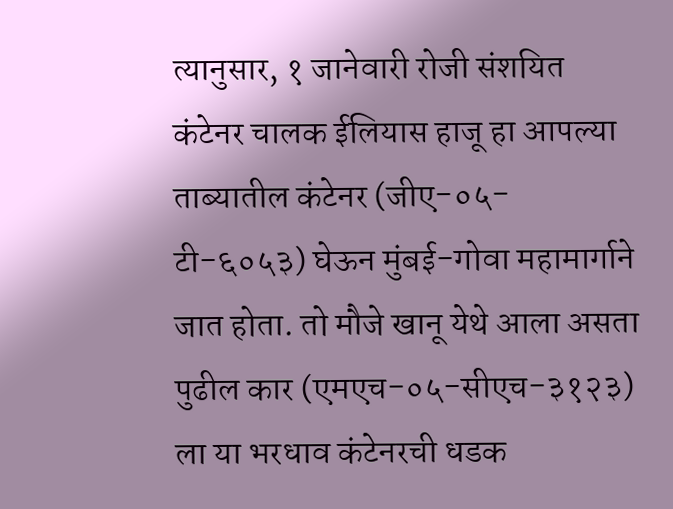त्यानुसार, १ जानेवारी रोजी संशयित कंटेनर चालक ईलियास हाजू हा आपल्या ताब्यातील कंटेनर (जीए-०५-टी-६०५३) घेऊन मुंबई-गोवा महामार्गाने जात होता. तो मौजे खानू येथे आला असता पुढील कार (एमएच-०५-सीएच-३१२३) ला या भरधाव कंटेनरची धडक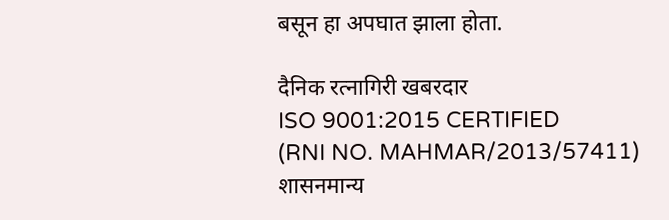बसून हा अपघात झाला होता.

दैनिक रत्नागिरी खबरदार
ISO 9001:2015 CERTIFIED
(RNI NO. MAHMAR/2013/57411)
शासनमान्य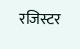रजिस्टर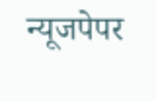न्यूजपेपर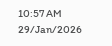10:57 AM 29/Jan/2026